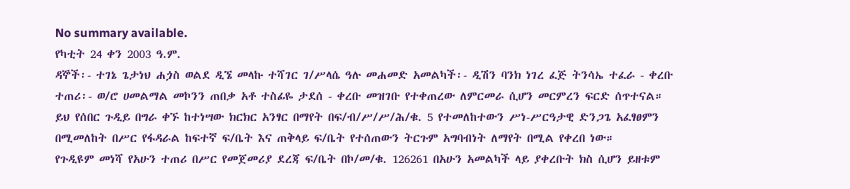No summary available.
የካቲት 24 ቀን 2003 ዓ.ም.
ዳኞች፡- ተገኔ ጌታነህ ሐጏስ ወልደ ዲኜ መላኩ ተሻገር ገ/ሥላሴ ዓሉ መሐመድ አመልካች፡- ዲሽን ባንክ ነገረ ፈጅ ትንሳኤ ተፈራ - ቀረቡ ተጠሪ፡- ወ/ሮ ሀመልማል መኮንን ጠበቃ አቶ ተስፊዬ ታደሰ - ቀረቡ መዝገቡ የተቀጠረው ለምርመራ ሲሆን መርምረን ፍርድ ሰጥተናል።
ይህ የሰበር ጉዲይ በግራ ቀኙ ከተነሣው ክርክር አንፃር በማየት በፍ/ብ/ሥ/ሥ/ሕ/ቁ. 5 የተመለከተውን ሥነ-ሥርዓታዊ ድንጋጌ አፈፃፀምን በሚመለከት በሥር የፋዳራል ከፍተኛ ፍ/ቤት እና ጠቅላይ ፍ/ቤት የተሰጠውን ትርጉም አግባብነት ለማየት በሚል የቀረበ ነው።
የጉዲዩም መነሻ የአሁን ተጠሪ በሥር የመጀመሪያ ደረጃ ፍ/ቤት በኮ/መ/ቁ. 126261 በአሁን አመልካች ላይ ያቀረቡት ክስ ሲሆን ይዘቱም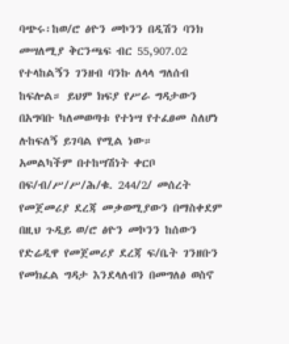ባጭሩ፡ከወ/ሮ ፅዮን መኮንን በዲሽን ባንክ መሣለሚያ ቅርንጫፍ ብር 55,907.02 የተላከልኝን ገንዘብ ባንኩ ለላላ ግለሰብ ከፍሎል። ይህም ክፍያ የሥራ ግዳታውን በአግባቡ ካለመወጣቱ የተነሣ የተፈፀመ ስለሆነ ሉከፍለኝ ይገባል የሚል ነው።
አመልካችም በተከሣሽነት ቀርቦ በፍ/ብ/ሥ/ሥ/ሕ/ቁ. 244/2/ መሰረት የመጀመሪያ ደረጃ መቃወሚያውን በማስቀደም በዚህ ጉዲይ ወ/ሮ ፅዮን መኮንን ከሰውን የድሬዲዋ የመጀመሪያ ደረጃ ፍ/ቤት ገንዘቡን የመክፈል ግዳታ እንደላለብን በመግለፅ ወስኖ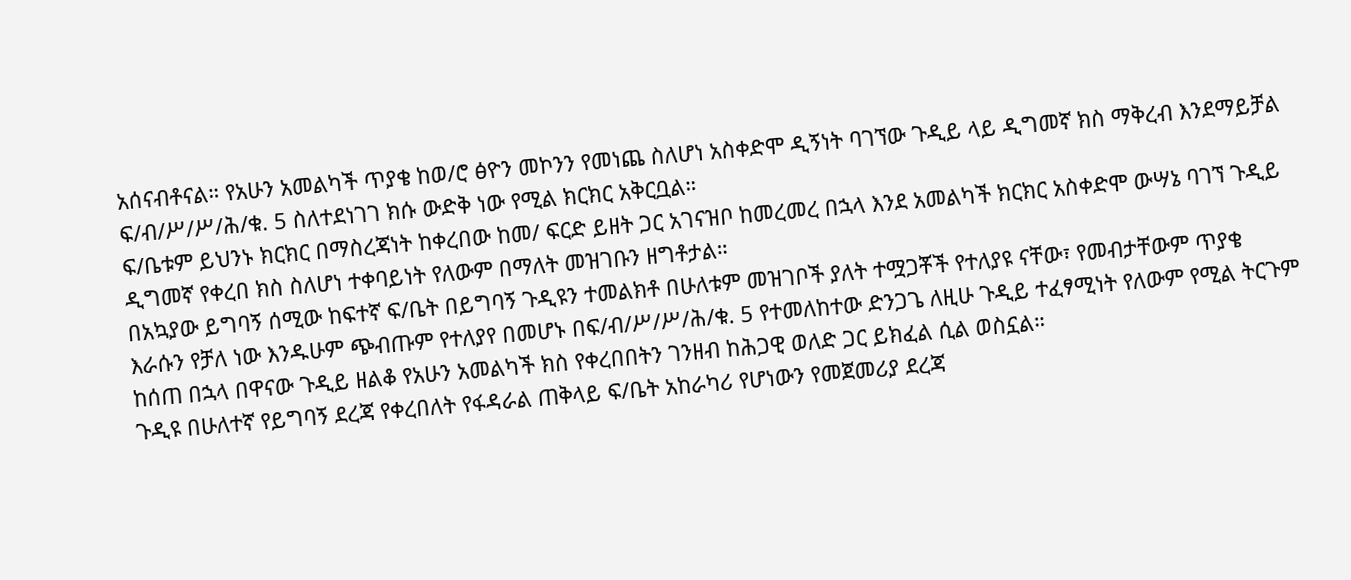አሰናብቶናል። የአሁን አመልካች ጥያቄ ከወ/ሮ ፅዮን መኮንን የመነጨ ስለሆነ አስቀድሞ ዲኝነት ባገኘው ጉዲይ ላይ ዲግመኛ ክስ ማቅረብ እንደማይቻል ፍ/ብ/ሥ/ሥ/ሕ/ቁ. 5 ስለተደነገገ ክሱ ውድቅ ነው የሚል ክርክር አቅርቧል።
ፍ/ቤቱም ይህንኑ ክርክር በማስረጃነት ከቀረበው ከመ/ ፍርድ ይዘት ጋር አገናዝቦ ከመረመረ በኋላ እንደ አመልካች ክርክር አስቀድሞ ውሣኔ ባገኘ ጉዲይ ዲግመኛ የቀረበ ክስ ስለሆነ ተቀባይነት የለውም በማለት መዝገቡን ዘግቶታል።
በአኳያው ይግባኝ ሰሚው ከፍተኛ ፍ/ቤት በይግባኝ ጉዲዩን ተመልክቶ በሁለቱም መዝገቦች ያለት ተሟጋቾች የተለያዩ ናቸው፣ የመብታቸውም ጥያቄ እራሱን የቻለ ነው እንዱሁም ጭብጡም የተለያየ በመሆኑ በፍ/ብ/ሥ/ሥ/ሕ/ቁ. 5 የተመለከተው ድንጋጌ ለዚሁ ጉዲይ ተፈፃሚነት የለውም የሚል ትርጉም ከሰጠ በኋላ በዋናው ጉዲይ ዘልቆ የአሁን አመልካች ክስ የቀረበበትን ገንዘብ ከሕጋዊ ወለድ ጋር ይክፈል ሲል ወስኗል።
ጉዲዩ በሁለተኛ የይግባኝ ደረጃ የቀረበለት የፋዳራል ጠቅላይ ፍ/ቤት አከራካሪ የሆነውን የመጀመሪያ ደረጃ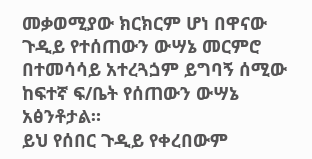መቃወሚያው ክርክርም ሆነ በዋናው ጉዲይ የተሰጠውን ውሣኔ መርምሮ በተመሳሳይ አተረጓጏም ይግባኝ ሰሚው ከፍተኛ ፍ/ቤት የሰጠውን ውሣኔ አፅንቶታል።
ይህ የሰበር ጉዲይ የቀረበውም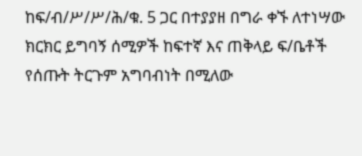ከፍ/ብ/ሥ/ሥ/ሕ/ቁ. 5 ጋር በተያያዘ በግራ ቀኙ ለተነሣው ክርክር ይግባኝ ሰሚዎች ከፍተኛ እና ጠቅላይ ፍ/ቤቶች የሰጡት ትርጉም አግባብነት በሚለው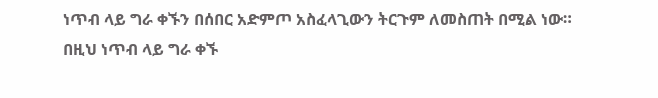ነጥብ ላይ ግራ ቀኙን በሰበር አድምጦ አስፈላጊውን ትርጉም ለመስጠት በሚል ነው።
በዚህ ነጥብ ላይ ግራ ቀኙ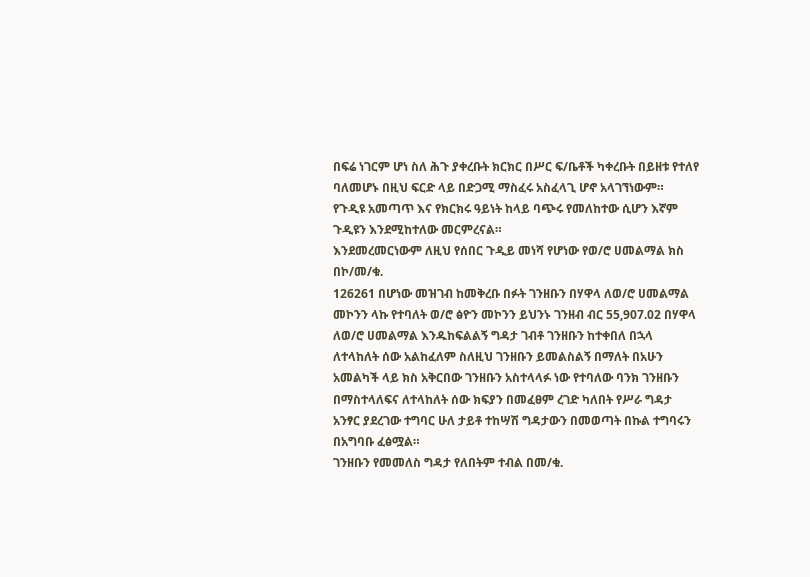በፍሬ ነገርም ሆነ ስለ ሕጉ ያቀረቡት ክርክር በሥር ፍ/ቤቶች ካቀረቡት በይዘቱ የተለየ ባለመሆኑ በዚህ ፍርድ ላይ በድጋሚ ማስፈሩ አስፈላጊ ሆኖ አላገኘነውም።
የጉዲዩ አመጣጥ እና የክርክሩ ዓይነት ከላይ ባጭሩ የመለከተው ሲሆን እኛም ጉዲዩን እንደሚከተለው መርምረናል።
እንደመረመርነውም ለዚህ የሰበር ጉዲይ መነሻ የሆነው የወ/ሮ ሀመልማል ክስ በኮ/መ/ቁ.
126261 በሆነው መዝገብ ከመቅረቡ በፉት ገንዘቡን በሃዋላ ለወ/ሮ ሀመልማል መኮንን ላኩ የተባለት ወ/ሮ ፅዮን መኮንን ይህንኑ ገንዘብ ብር 55,907.02 በሃዋላ ለወ/ሮ ሀመልማል እንዱከፍልልኝ ግዳታ ገብቶ ገንዘቡን ከተቀበለ በኋላ ለተላከለት ሰው አልከፈለም ስለዚህ ገንዘቡን ይመልስልኝ በማለት በአሁን አመልካች ላይ ክስ አቅርበው ገንዘቡን አስተላላፉ ነው የተባለው ባንክ ገንዘቡን በማስተላለፍና ለተላከለት ሰው ክፍያን በመፈፀም ረገድ ካለበት የሥራ ግዳታ አንፃር ያደረገው ተግባር ሁለ ታይቶ ተከሣሽ ግዳታውን በመወጣት በኩል ተግባሩን በአግባቡ ፈፅሟል።
ገንዘቡን የመመለስ ግዳታ የለበትም ተብል በመ/ቁ.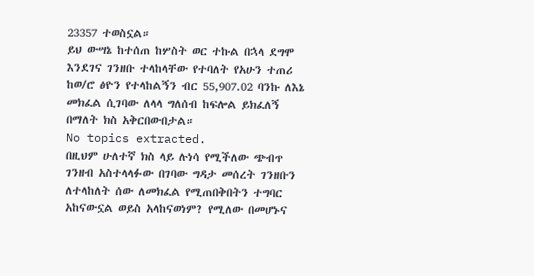23357 ተወስኗል።
ይህ ውሣኔ ከተሰጠ ከሦስት ወር ተኩል በኋላ ደግሞ እንደገና ገንዘቡ ተላከላቸው የተባለት የአሁን ተጠሪ ከወ/ሮ ፅዮን የተላከልኝን ብር 55,907.02 ባንኩ ለእኔ መክፈል ሲገባው ለላላ ግለሰብ ከፍሎል ይክፈለኝ በማለት ክስ አቅርበውበታል።
No topics extracted.
በዚህም ሁለተኛ ክስ ላይ ሉነሳ የሚችለው ጭብጥ ገንዘብ አስተላላፉው በገባው ግዳታ መሰረት ገንዘቡን ለተላከለት ሰው ለመክፈል የሚጠበቅበትን ተግባር አከናውኗል ወይስ አላከናወነም? የሚለው በመሆኑና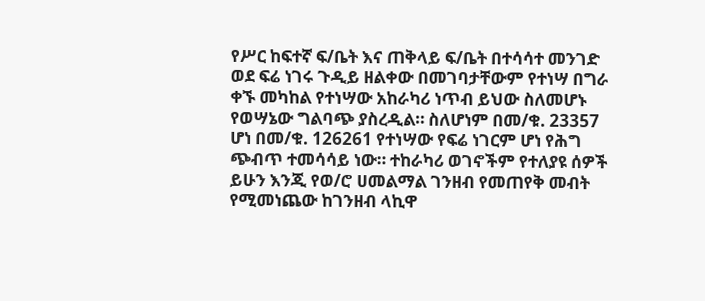የሥር ከፍተኛ ፍ/ቤት እና ጠቅላይ ፍ/ቤት በተሳሳተ መንገድ ወደ ፍሬ ነገሩ ጉዲይ ዘልቀው በመገባታቸውም የተነሣ በግራ ቀኙ መካከል የተነሣው አከራካሪ ነጥብ ይህው ስለመሆኑ የወሣኔው ግልባጭ ያስረዲል። ስለሆነም በመ/ቁ. 23357 ሆነ በመ/ቁ. 126261 የተነሣው የፍሬ ነገርም ሆነ የሕግ ጭብጥ ተመሳሳይ ነው። ተከራካሪ ወገኖችም የተለያዩ ሰዎች ይሁን እንጂ የወ/ሮ ሀመልማል ገንዘብ የመጠየቅ መብት የሚመነጨው ከገንዘብ ላኪዋ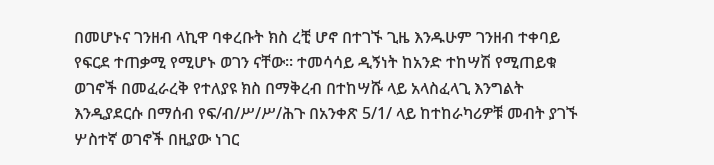በመሆኑና ገንዘብ ላኪዋ ባቀረቡት ክስ ረቺ ሆኖ በተገኙ ጊዜ እንዱሁም ገንዘብ ተቀባይ የፍርደ ተጠቃሚ የሚሆኑ ወገን ናቸው። ተመሳሳይ ዲኝነት ከአንድ ተከሣሽ የሚጠይቁ ወገኖች በመፈራረቅ የተለያዩ ክስ በማቅረብ በተከሣሹ ላይ አላስፈላጊ እንግልት እንዲያደርሱ በማሰብ የፍ/ብ/ሥ/ሥ/ሕጉ በአንቀጽ 5/1/ ላይ ከተከራካሪዎቹ መብት ያገኙ ሦስተኛ ወገኖች በዚያው ነገር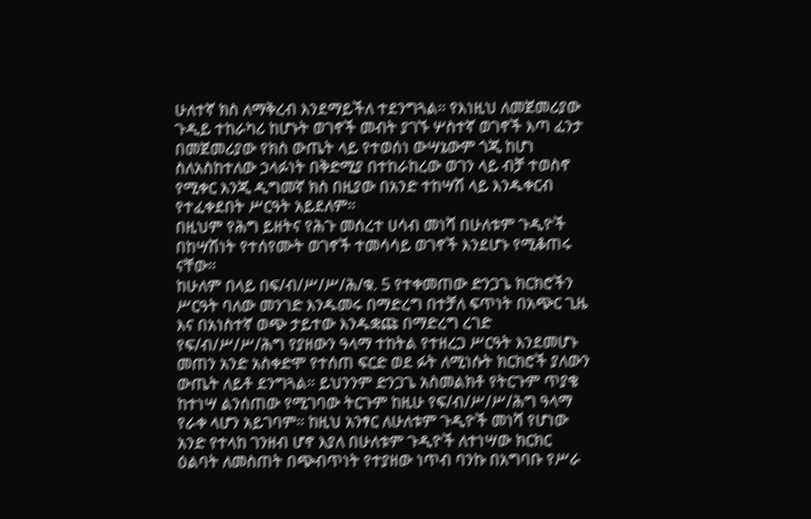ሁለተኛ ክስ ለማቅረብ እንደማይችለ ተደንግጓል። የእነዚህ ለመጀመሪያው ጉዲይ ተከራካሪ ከሆኑት ወገኖች መብት ያገኙ ሦስተኛ ወገኖች እጣ ፈንታ በመጀመሪያው የክስ ውጤት ላይ የተወሰነ ውሣኔውም ጎጂ ከሆነ ስለአስከተለው ኃላፉነት በቅድሚያ በተከራከረው ወገን ላይ ብቻ ተወስኖ የሚቀር እንጂ ዲግመኛ ክስ በዚያው በአንድ ተከሣሽ ላይ እንዱቀርብ የተፈቀደበት ሥርዓት አይደለም።
በዚህም የሕግ ይዘትና የሕጉ መሰረተ ሀሳብ መነሻ በሁለቱም ጉዲዮች በከሣሽነት የተሰየሙት ወገኖች ተመሳሳይ ወገኖች እንደሆኑ የሚቆጠሩ ናቸው።
ከሁለም በላይ በፍ/ብ/ሥ/ሥ/ሕ/ቁ. 5 የተቀመጠው ድንጋጌ ክርክሮችን ሥርዓት ባለው መንገድ እንዱመሩ በማድረግ በተቻለ ፍጥነት በአጭር ጊዜ እና በአነስተኛ ወጭ ታይተው እንዱቋጩ በማድረግ ረገድ የፍ/ብ/ሥ/ሥ/ሕግ የያዘውን ዓላማ ተከትል የተዘረጋ ሥርዓት እንደመሆኑ መጠን አንድ አስቀድሞ የተሰጠ ፍርድ ወደ ፉት ለሚነሱት ክርክሮች ያለውን ውጤት ለይቶ ደንግጓል። ይህንንም ድንጋጌ አስመልክቶ የትርጉም ጥያቄ ከተነሣ ልንሰጠው የሚገባው ትርጉም ከዚሁ የፍ/ብ/ሥ/ሥ/ሕግ ዓላማ የራቀ ላሆን አይገባም። ከዚህ አንፃር ለሁለቱም ጉዲዮች መነሻ የሆነው አንድ የተላከ ገንዘብ ሆኖ እያለ በሁለቱም ጉዲዮች ለተነሣው ክርክር ዕልባት ለመስጠት በጭብጥነት የተያዘው ነጥብ ባንኩ በአግባቡ የሥራ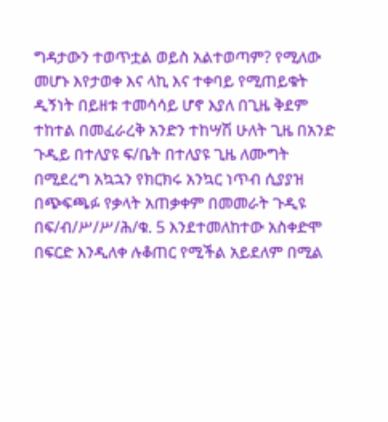ግዳታውን ተወጥቷል ወይስ አልተወጣም? የሚለው መሆኑ እየታወቀ እና ላኪ እና ተቀባይ የሚጠይቁት ዲኝነት በይዘቱ ተመሳሳይ ሆኖ እያለ በጊዜ ቅደም ተከተል በመፈራረቅ አንድን ተከሣሽ ሁለት ጊዜ በአንድ ጉዲይ በተለያዩ ፍ/ቤት በተለያዩ ጊዜ ለሙግት በሚደረግ አኳኋን የክርክሩ አንኳር ነጥብ ሲያያዝ በጭፍጫፉ የቃላት አጠቃቀም በመመራት ጉዲዩ በፍ/ብ/ሥ/ሥ/ሕ/ቁ. 5 እንደተመለከተው አስቀድሞ በፍርድ እንዲለቀ ሉቆጠር የሚችል አይደለም በሚል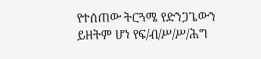የተሰጠው ትርጓሜ የድንጋጌውን ይዘትም ሆነ የፍ/ብ/ሥ/ሥ/ሕግ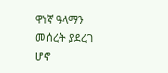ዋነኛ ዓላማን መሰረት ያደረገ ሆኖ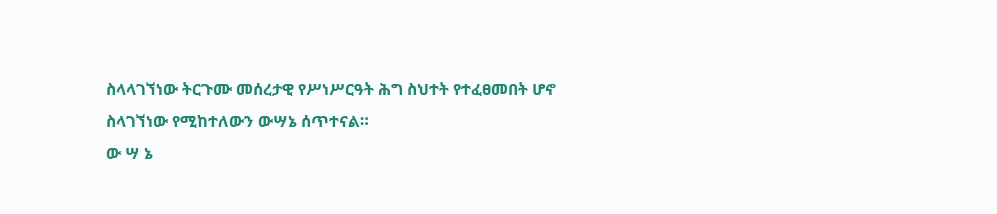ስላላገኘነው ትርጉሙ መሰረታዊ የሥነሥርዓት ሕግ ስህተት የተፈፀመበት ሆኖ ስላገኘነው የሚከተለውን ውሣኔ ሰጥተናል።
ው ሣ ኔ